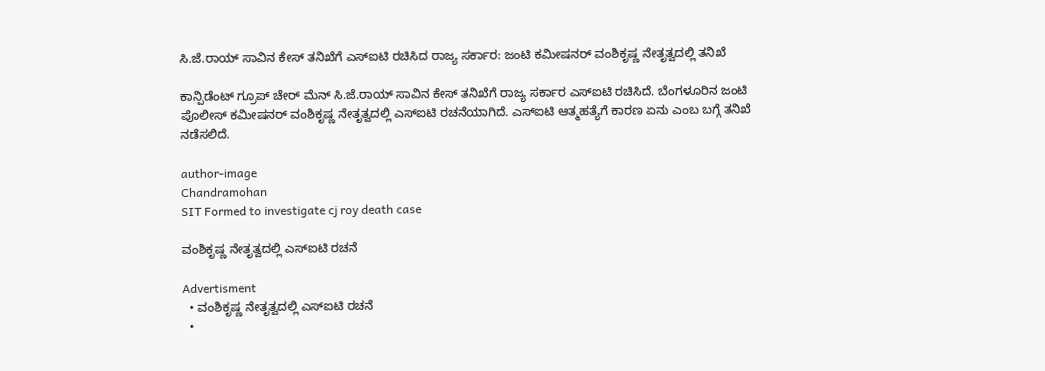ಸಿ.ಜೆ.ರಾಯ್‌ ಸಾವಿನ ಕೇಸ್‌ ತನಿಖೆಗೆ ಎಸ್‌ಐಟಿ ರಚಿಸಿದ ರಾಜ್ಯ ಸರ್ಕಾರ: ಜಂಟಿ ಕಮೀಷನರ್‌ ವಂಶಿಕೃಷ್ಣ ನೇತೃತ್ವದಲ್ಲಿ ತನಿಖೆ

ಕಾನ್ಪಿಡೆಂಟ್ ಗ್ರೂಪ್ ಚೇರ್ ಮೆನ್ ಸಿ.ಜೆ.ರಾಯ್ ಸಾವಿನ ಕೇಸ್ ತನಿಖೆಗೆ ರಾಜ್ಯ ಸರ್ಕಾರ ಎಸ್‌ಐಟಿ ರಚಿಸಿದೆ. ಬೆಂಗಳೂರಿನ ಜಂಟಿ ಪೊಲೀಸ್ ಕಮೀಷನರ್ ವಂಶಿಕೃಷ್ಣ ನೇತೃತ್ವದಲ್ಲಿ ಎಸ್‌ಐಟಿ ರಚನೆಯಾಗಿದೆ. ಎಸ್‌ಐಟಿ ಆತ್ಮಹತ್ಯೆಗೆ ಕಾರಣ ಏನು ಎಂಬ ಬಗ್ಗೆ ತನಿಖೆ ನಡೆಸಲಿದೆ.

author-image
Chandramohan
SIT Formed to investigate cj roy death case

ವಂಶಿಕೃಷ್ಣ ನೇತೃತ್ವದಲ್ಲಿ ಎಸ್‌ಐಟಿ ರಚನೆ

Advertisment
  • ವಂಶಿಕೃಷ್ಣ ನೇತೃತ್ವದಲ್ಲಿ ಎಸ್‌ಐಟಿ ರಚನೆ
  •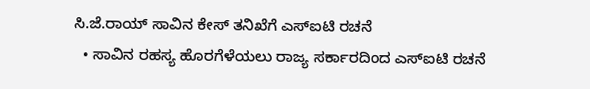ಸಿ.ಜೆ.ರಾಯ್ ಸಾವಿನ ಕೇಸ್ ತನಿಖೆಗೆ ಎಸ್‌ಐಟಿ ರಚನೆ
  • ಸಾವಿನ ರಹಸ್ಯ ಹೊರಗೆಳೆಯಲು ರಾಜ್ಯ ಸರ್ಕಾರದಿಂದ ಎಸ್‌ಐಟಿ ರಚನೆ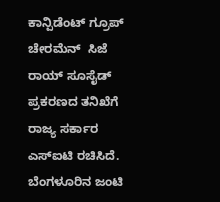ಕಾನ್ಪಿಡೆಂಟ್ ಗ್ರೂಪ್‌ ಚೇರಮೆನ್  ಸಿಜೆ ರಾಯ್ ಸೂಸೈಡ್ ಪ್ರಕರಣದ ತನಿಖೆಗೆ ರಾಜ್ಯ ಸರ್ಕಾರ ಎಸ್‌ಐಟಿ ರಚಿಸಿದೆ. ಬೆಂಗಳೂರಿನ ಜಂಟಿ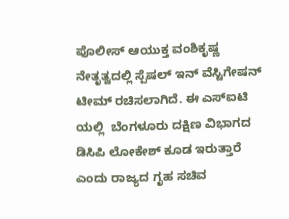ಪೊಲೀಸ್ ಆಯುಕ್ತ ವಂಶಿಕೃಷ್ಣ ನೇತೃತ್ವದಲ್ಲಿ ಸ್ಪೆಷಲ್ ಇನ್ ವೆಸ್ಟಿಗೇಷನ್ ಟೀಮ್ ರಚಿಸಲಾಗಿದೆ. ಈ ಎಸ್‌ಐಟಿ ಯಲ್ಲಿ  ಬೆಂಗಳೂರು ದಕ್ಷಿಣ ವಿಭಾಗದ ಡಿಸಿಪಿ ಲೋಕೇಶ್ ಕೂಡ ಇರುತ್ತಾರೆ ಎಂದು ರಾಜ್ಯದ ಗೃಹ ಸಚಿವ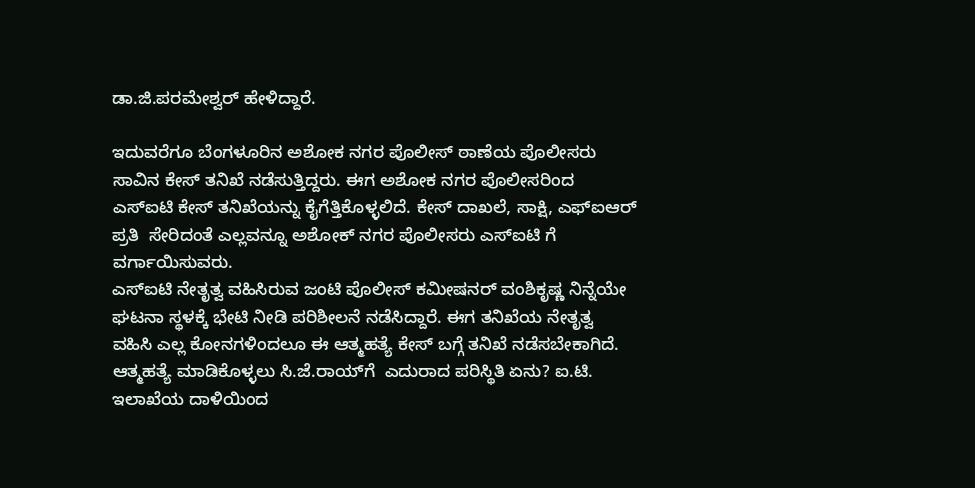ಡಾ.ಜಿ.ಪರಮೇಶ್ವರ್ ಹೇಳಿದ್ದಾರೆ.

ಇದುವರೆಗೂ ಬೆಂಗಳೂರಿನ ಅಶೋಕ ನಗರ ಪೊಲೀಸ್ ಠಾಣೆಯ ಪೊಲೀಸರು ಸಾವಿನ ಕೇಸ್ ತನಿಖೆ ನಡೆಸುತ್ತಿದ್ದರು. ಈಗ ಅಶೋಕ ನಗರ ಪೊಲೀಸರಿಂದ ಎಸ್‌ಐಟಿ ಕೇಸ್ ತನಿಖೆಯನ್ನು ಕೈಗೆತ್ತಿಕೊಳ್ಳಲಿದೆ. ಕೇಸ್ ದಾಖಲೆ, ಸಾಕ್ಷಿ, ಎಫ್ಐಆರ್ ಪ್ರತಿ  ಸೇರಿದಂತೆ ಎಲ್ಲವನ್ನೂ ಅಶೋಕ್ ನಗರ ಪೊಲೀಸರು ಎಸ್‌ಐಟಿ ಗೆ ವರ್ಗಾಯಿಸುವರು.
ಎಸ್‌ಐಟಿ ನೇತೃತ್ವ ವಹಿಸಿರುವ ಜಂಟಿ ಪೊಲೀಸ್ ಕಮೀಷನರ್ ವಂಶಿಕೃಷ್ಣ ನಿನ್ನೆಯೇ ಘಟನಾ ಸ್ಥಳಕ್ಕೆ ಭೇಟಿ ನೀಡಿ ಪರಿಶೀಲನೆ ನಡೆಸಿದ್ದಾರೆ. ಈಗ ತನಿಖೆಯ ನೇತೃತ್ವ ವಹಿಸಿ ಎಲ್ಲ ಕೋನಗಳಿಂದಲೂ ಈ ಆತ್ಮಹತ್ಯೆ ಕೇಸ್ ಬಗ್ಗೆ ತನಿಖೆ ನಡೆಸಬೇಕಾಗಿದೆ. ಆತ್ಮಹತ್ಯೆ ಮಾಡಿಕೊಳ್ಳಲು ಸಿ.ಜೆ.ರಾಯ್‌ಗೆ  ಎದುರಾದ ಪರಿಸ್ಥಿತಿ ಏನು? ಐ.ಟಿ. ಇಲಾಖೆಯ ದಾಳಿಯಿಂದ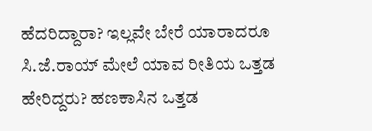ಹೆದರಿದ್ದಾರಾ? ಇಲ್ಲವೇ ಬೇರೆ ಯಾರಾದರೂ ಸಿ.ಜೆ.ರಾಯ್ ಮೇಲೆ ಯಾವ ರೀತಿಯ ಒತ್ತಡ ಹೇರಿದ್ದರು? ಹಣಕಾಸಿನ ಒತ್ತಡ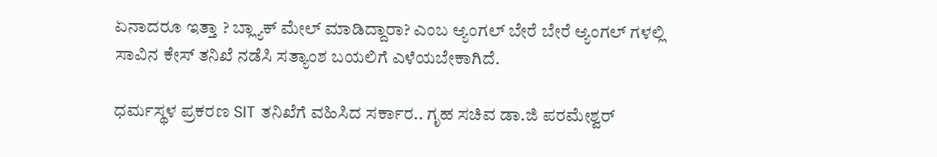ಏನಾದರೂ ಇತ್ತಾ ? ಬ್ಲ್ಯಾಕ್ ಮೇಲ್ ಮಾಡಿದ್ದಾರಾ? ಎಂಬ ಆ್ಯಂಗಲ್ ಬೇರೆ ಬೇರೆ ಆ್ಯಂಗಲ್ ಗಳಲ್ಲಿ ಸಾವಿನ ಕೇಸ್ ತನಿಖೆ ನಡೆಸಿ ಸತ್ಯಾಂಶ ಬಯಲಿಗೆ ಎಳೆಯಬೇಕಾಗಿದೆ.

ಧರ್ಮಸ್ಥಳ ಪ್ರಕರಣ SIT ತನಿಖೆಗೆ ವಹಿಸಿದ ಸರ್ಕಾರ.. ಗೃಹ ಸಚಿವ ಡಾ.ಜಿ ಪರಮೇಶ್ವರ್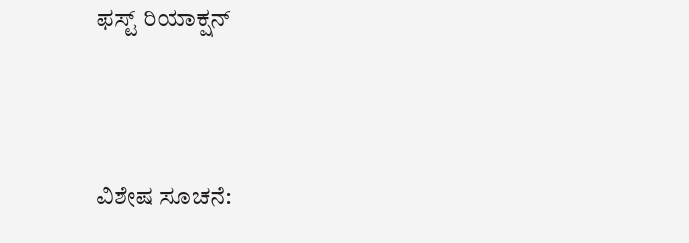ಫಸ್ಟ್ ರಿಯಾಕ್ಷನ್




ವಿಶೇಷ ಸೂಚನೆ: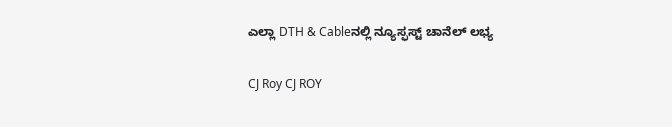ಎಲ್ಲಾ DTH & Cableನಲ್ಲಿ ನ್ಯೂಸ್ಫಸ್ಟ್ ಚಾನೆಲ್ ಲಭ್ಯ

CJ Roy CJ ROY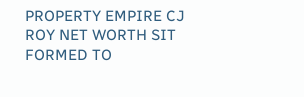PROPERTY EMPIRE CJ ROY NET WORTH SIT FORMED TO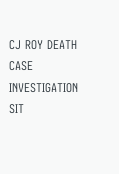CJ ROY DEATH CASE INVESTIGATION SIT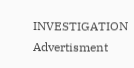INVESTIGATION
Advertisment